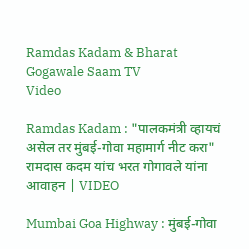Ramdas Kadam & Bharat Gogawale Saam TV
Video

Ramdas Kadam : "पालकमंत्री व्हायचं असेल तर मुंबई-गोवा महामार्ग नीट करा" रामदास कदम यांच भरत गोगावले यांना आवाहन | VIDEO

Mumbai Goa Highway : मुंबई-गोवा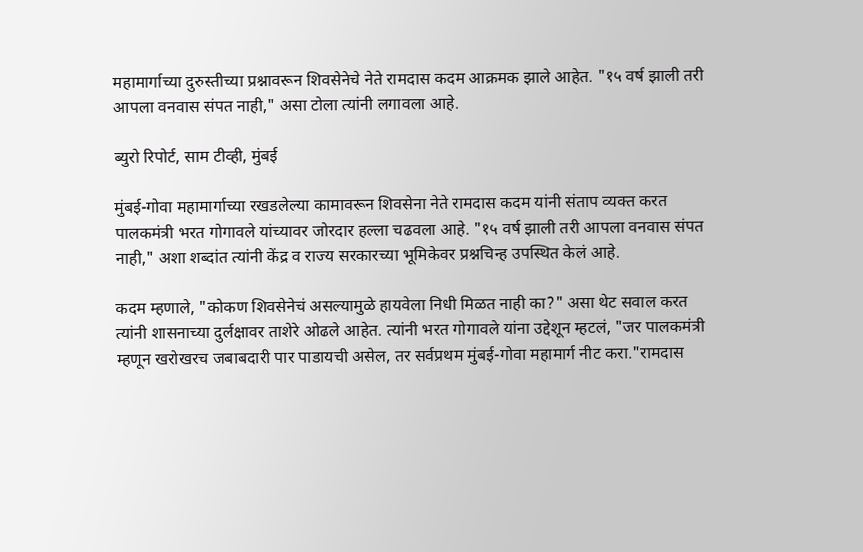महामार्गाच्या दुरुस्तीच्या प्रश्नावरून शिवसेनेचे नेते रामदास कदम आक्रमक झाले आहेत. "१५ वर्ष झाली तरी आपला वनवास संपत नाही," असा टोला त्यांनी लगावला आहे.

ब्युरो रिपोर्ट, साम टीव्ही, मुंबई

मुंबई-गोवा महामार्गाच्या रखडलेल्या कामावरून शिवसेना नेते रामदास कदम यांनी संताप व्यक्त करत पालकमंत्री भरत गोगावले यांच्यावर जोरदार हल्ला चढवला आहे. "१५ वर्ष झाली तरी आपला वनवास संपत नाही," अशा शब्दांत त्यांनी केंद्र व राज्य सरकारच्या भूमिकेवर प्रश्नचिन्ह उपस्थित केलं आहे.

कदम म्हणाले, "कोकण शिवसेनेचं असल्यामुळे हायवेला निधी मिळत नाही का?" असा थेट सवाल करत त्यांनी शासनाच्या दुर्लक्षावर ताशेरे ओढले आहेत. त्यांनी भरत गोगावले यांना उद्देशून म्हटलं, "जर पालकमंत्री म्हणून खरोखरच जबाबदारी पार पाडायची असेल, तर सर्वप्रथम मुंबई-गोवा महामार्ग नीट करा."रामदास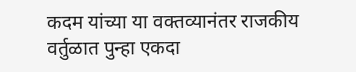कदम यांच्या या वक्तव्यानंतर राजकीय वर्तुळात पुन्हा एकदा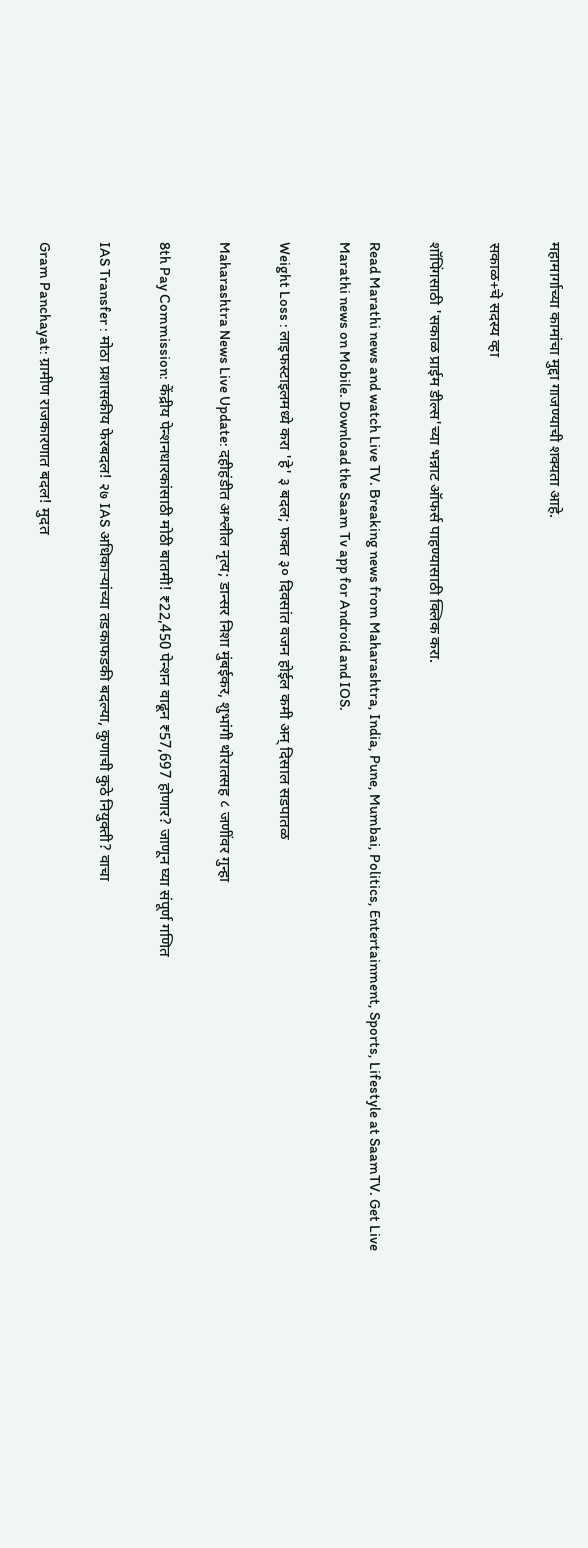महामार्गाच्या कामांचा मुद्दा गाजण्याची शक्यता आहे.

सकाळ+चे सदस्य व्हा

शॉपिंगसाठी 'सकाळ प्राईम डील्स'च्या भन्नाट ऑफर्स पाहण्यासाठी क्लिक करा.

Read Marathi news and watch Live TV. Breaking news from Maharashtra, India, Pune, Mumbai, Politics, Entertainment, Sports, Lifestyle at SaamTV. Get Live Marathi news on Mobile. Download the Saam Tv app for Android and IOS.

Weight Loss : लाइफस्टाइलमध्ये करा 'हे' ३ बदल; फक्त ३० दिवसांत वजन होईल कमी अन् दिसाल सडपातळ

Maharashtra News Live Update: दहीहंडीत अश्लील नृत्य; डान्सर निशा मुंबईकर, शुभांगी थोरातसह ८ जणींवर गुन्हा

8th Pay Commission: केंद्रीय पेन्शनधारकांसाठी मोठी बातमी! ₹22,450 पेन्शन वाढून ₹57,697 होणार? जाणून घ्या संपूर्ण गणित

IAS Transfer : मोठा प्रशासकीय फेरबदल! २७ IAS अधिकाऱ्यांच्या तडकाफडकी बदल्या, कुणाची कुठे नियुक्ती? वाचा

Gram Panchayat: ग्रामीण राजकारणात बदल! मुदत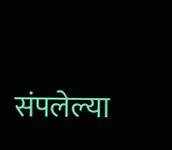संपलेल्या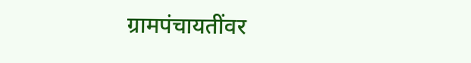ग्रामपंचायतींवर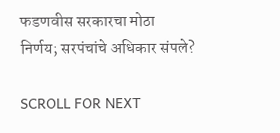फडणवीस सरकारचा मोठा निर्णय; सरपंचांचे अधिकार संपले?

SCROLL FOR NEXT